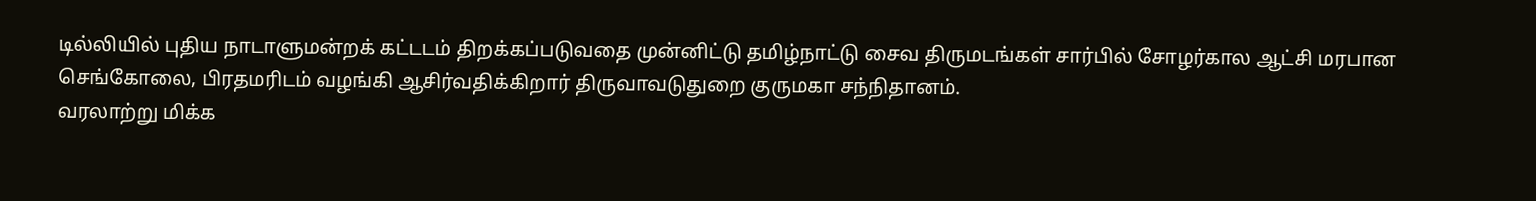டில்லியில் புதிய நாடாளுமன்றக் கட்டடம் திறக்கப்படுவதை முன்னிட்டு தமிழ்நாட்டு சைவ திருமடங்கள் சார்பில் சோழர்கால ஆட்சி மரபான செங்கோலை, பிரதமரிடம் வழங்கி ஆசிர்வதிக்கிறார் திருவாவடுதுறை குருமகா சந்நிதானம்.
வரலாற்று மிக்க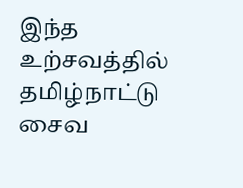இந்த உற்சவத்தில் தமிழ்நாட்டு சைவ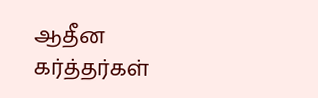ஆதீன கர்த்தர்கள்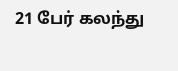21 பேர் கலந்து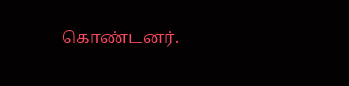கொண்டனர்.